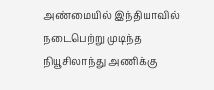அண்மையில் இந்தியாவில் நடைபெற்று முடிந்த நியூசிலாந்து அணிக்கு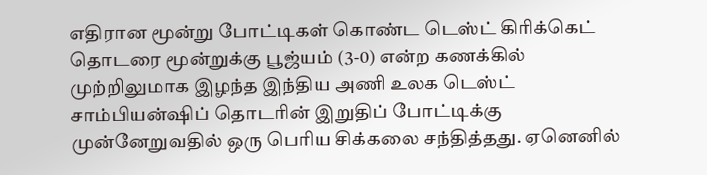எதிரான மூன்று போட்டிகள் கொண்ட டெஸ்ட் கிரிக்கெட் தொடரை மூன்றுக்கு பூஜ்யம் (3-0) என்ற கணக்கில் முற்றிலுமாக இழந்த இந்திய அணி உலக டெஸ்ட் சாம்பியன்ஷிப் தொடரின் இறுதிப் போட்டிக்கு முன்னேறுவதில் ஒரு பெரிய சிக்கலை சந்தித்தது. ஏனெனில்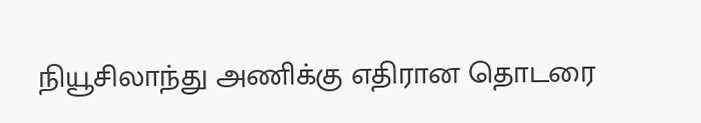நியூசிலாந்து அணிக்கு எதிரான தொடரை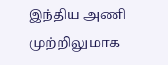இந்திய அணி முற்றிலுமாக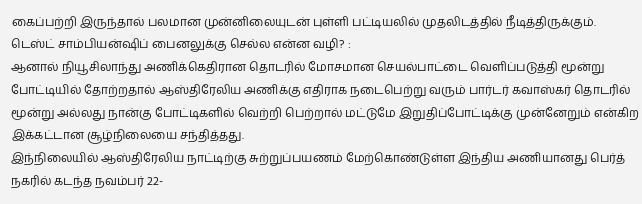கைப்பற்றி இருந்தால் பலமான முன்னிலையுடன் புள்ளி பட்டியலில் முதலிடத்தில் நீடித்திருக்கும்.
டெஸ்ட் சாம்பியன்ஷிப் பைனலுக்கு செல்ல என்ன வழி? :
ஆனால் நியூசிலாந்து அணிக்கெதிரான தொடரில் மோசமான செயல்பாட்டை வெளிப்படுத்தி மூன்று போட்டியில் தோற்றதால் ஆஸ்திரேலிய அணிக்கு எதிராக நடைபெற்று வரும் பார்டர் கவாஸ்கர் தொடரில் மூன்று அல்லது நான்கு போட்டிகளில் வெற்றி பெற்றால் மட்டுமே இறுதிப்போட்டிக்கு முன்னேறும் என்கிற இக்கட்டான சூழ்நிலையை சந்தித்தது.
இந்நிலையில் ஆஸ்திரேலிய நாட்டிற்கு சுற்றுப்பயணம் மேற்கொண்டுள்ள இந்திய அணியானது பெர்த் நகரில் கடந்த நவம்பர் 22-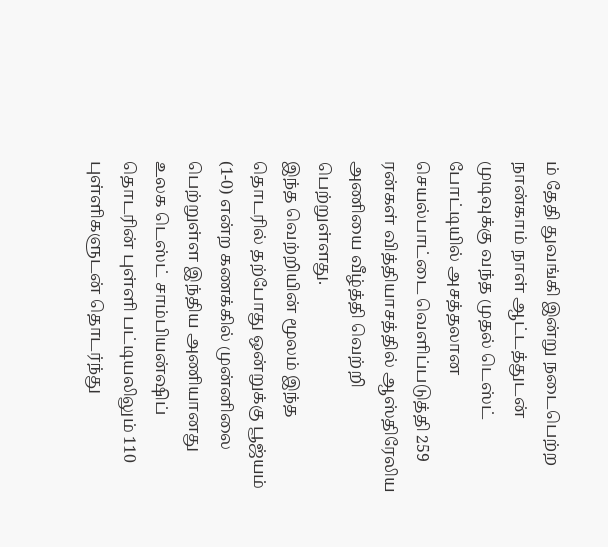ம் தேதி துவங்கி இன்று நடைபெற்ற நான்காம் நாள் ஆட்டத்துடன் முடிவுக்கு வந்த முதல் டெஸ்ட் போட்டியில் அசத்தலான செயல்பாட்டை வெளிப்படுத்தி 259 ரன்கள் வித்தியாசத்தில் ஆஸ்திரேலிய அணியை வீழ்த்தி வெற்றி பெற்றுள்ளது.
இந்த வெற்றியின் மூலம் இந்த தொடரில் தற்போது ஒன்றுக்கு பூஜ்யம் (1-0) என்ற கணக்கில் முன்னிலை பெற்றுள்ள இந்திய அணியானது உலக டெஸ்ட் சாம்பியன்ஷிப் தொடரின் புள்ளி பட்டியலிலும் 110 புள்ளிகளுடன் தொடர்ந்து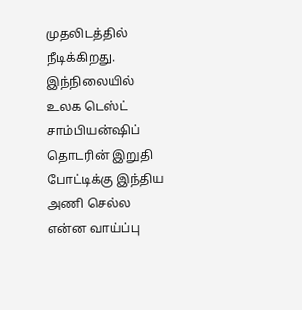முதலிடத்தில் நீடிக்கிறது. இந்நிலையில் உலக டெஸ்ட் சாம்பியன்ஷிப் தொடரின் இறுதி போட்டிக்கு இந்திய அணி செல்ல என்ன வாய்ப்பு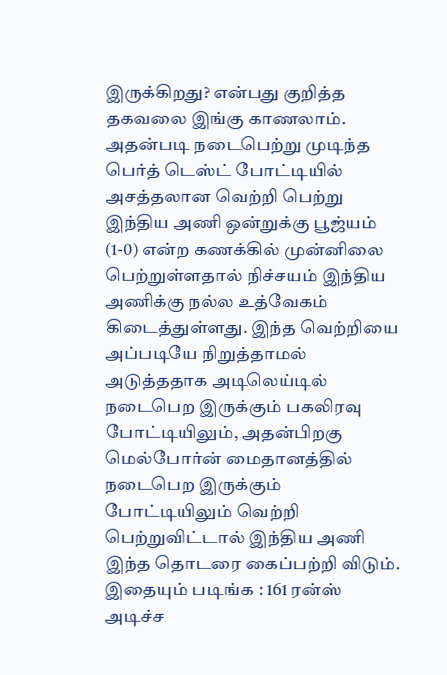இருக்கிறது? என்பது குறித்த தகவலை இங்கு காணலாம்.
அதன்படி நடைபெற்று முடிந்த பெர்த் டெஸ்ட் போட்டியில் அசத்தலான வெற்றி பெற்று இந்திய அணி ஒன்றுக்கு பூஜ்யம் (1-0) என்ற கணக்கில் முன்னிலை பெற்றுள்ளதால் நிச்சயம் இந்திய அணிக்கு நல்ல உத்வேகம் கிடைத்துள்ளது. இந்த வெற்றியை அப்படியே நிறுத்தாமல் அடுத்ததாக அடிலெய்டில் நடைபெற இருக்கும் பகலிரவு போட்டியிலும், அதன்பிறகு மெல்போர்ன் மைதானத்தில் நடைபெற இருக்கும் போட்டியிலும் வெற்றி பெற்றுவிட்டால் இந்திய அணி இந்த தொடரை கைப்பற்றி விடும்.
இதையும் படிங்க : 161 ரன்ஸ் அடிச்ச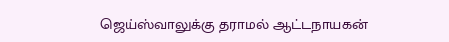ஜெய்ஸ்வாலுக்கு தராமல் ஆட்டநாயகன்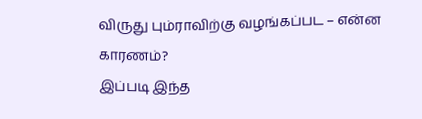விருது பும்ராவிற்கு வழங்கப்பட – என்ன காரணம்?
இப்படி இந்த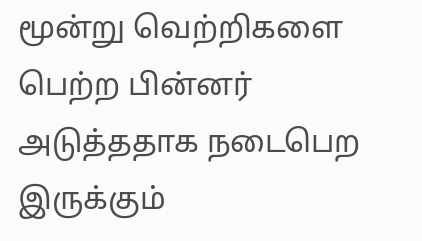மூன்று வெற்றிகளை பெற்ற பின்னர் அடுத்ததாக நடைபெற இருக்கும்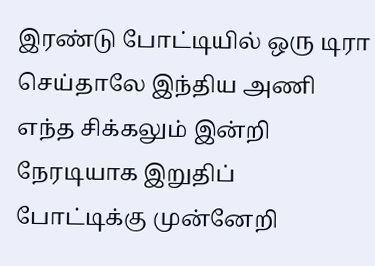இரண்டு போட்டியில் ஒரு டிரா செய்தாலே இந்திய அணி எந்த சிக்கலும் இன்றி நேரடியாக இறுதிப் போட்டிக்கு முன்னேறி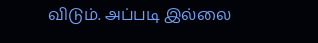விடும். அப்படி இல்லை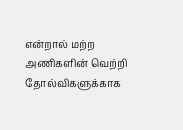என்றால் மற்ற அணிகளின் வெற்றி தோல்விகளுக்காக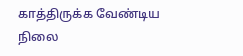காத்திருக்க வேண்டிய நிலை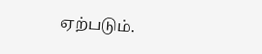ஏற்படும்.